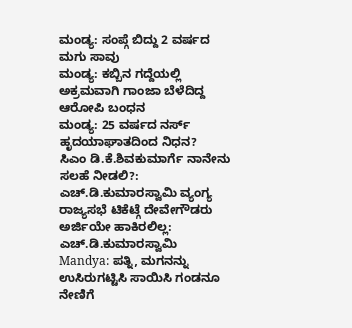ಮಂಡ್ಯ: ಸಂಪ್ಗೆ ಬಿದ್ದು 2 ವರ್ಷದ ಮಗು ಸಾವು
ಮಂಡ್ಯ: ಕಬ್ಬಿನ ಗದ್ದೆಯಲ್ಲಿ ಅಕ್ರಮವಾಗಿ ಗಾಂಜಾ ಬೆಳೆದಿದ್ದ ಆರೋಪಿ ಬಂಧನ
ಮಂಡ್ಯ: 25 ವರ್ಷದ ನರ್ಸ್ ಹೃದಯಾಘಾತದಿಂದ ನಿಧನ?
ಸಿಎಂ ಡಿ.ಕೆ.ಶಿವಕುಮಾರ್ಗೆ ನಾನೇನು ಸಲಹೆ ನೀಡಲಿ?: ಎಚ್.ಡಿ.ಕುಮಾರಸ್ವಾಮಿ ವ್ಯಂಗ್ಯ
ರಾಜ್ಯಸಭೆ ಟಿಕೆಟ್ಗೆ ದೇವೇಗೌಡರು ಅರ್ಜಿಯೇ ಹಾಕಿರಲಿಲ್ಲ: ಎಚ್.ಡಿ.ಕುಮಾರಸ್ವಾಮಿ
Mandya: ಪತ್ನಿ, ಮಗನನ್ನು ಉಸಿರುಗಟ್ಟಿಸಿ ಸಾಯಿಸಿ ಗಂಡನೂ ನೇಣಿಗೆ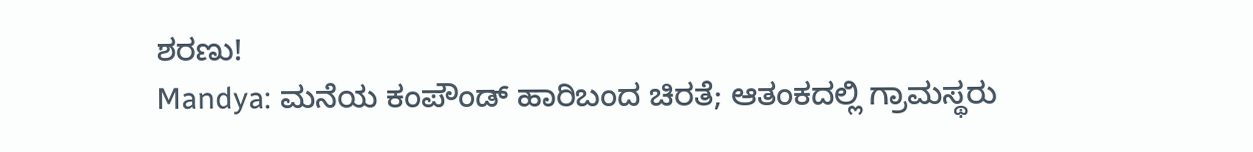ಶರಣು!
Mandya: ಮನೆಯ ಕಂಪೌಂಡ್ ಹಾರಿಬಂದ ಚಿರತೆ; ಆತಂಕದಲ್ಲಿ ಗ್ರಾಮಸ್ಥರು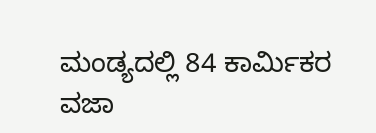ಮಂಡ್ಯದಲ್ಲಿ 84 ಕಾರ್ಮಿಕರ ವಜಾ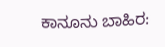ಕಾನೂನು ಬಾಹಿರ: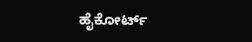ಹೈಕೋರ್ಟ್